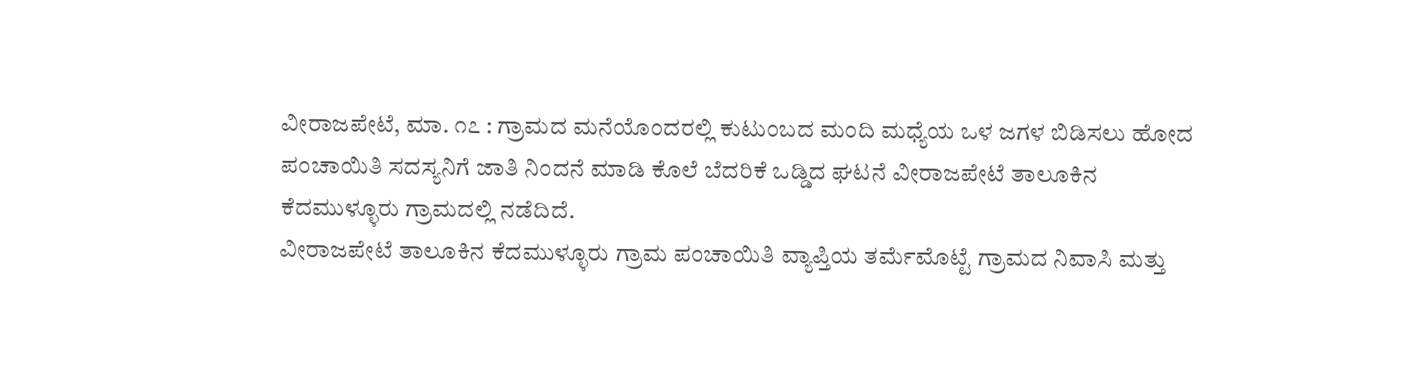ವೀರಾಜಪೇಟೆ, ಮಾ. ೧೭ : ಗ್ರಾಮದ ಮನೆಯೊಂದರಲ್ಲಿ ಕುಟುಂಬದ ಮಂದಿ ಮಧ್ಯೆಯ ಒಳ ಜಗಳ ಬಿಡಿಸಲು ಹೋದ ಪಂಚಾಯಿತಿ ಸದಸ್ಯನಿಗೆ ಜಾತಿ ನಿಂದನೆ ಮಾಡಿ ಕೊಲೆ ಬೆದರಿಕೆ ಒಡ್ಡಿದ ಘಟನೆ ವೀರಾಜಪೇಟೆ ತಾಲೂಕಿನ ಕೆದಮುಳ್ಳೂರು ಗ್ರಾಮದಲ್ಲಿ ನಡೆದಿದೆ.
ವೀರಾಜಪೇಟೆ ತಾಲೂಕಿನ ಕೆದಮುಳ್ಳೂರು ಗ್ರಾಮ ಪಂಚಾಯಿತಿ ವ್ಯಾಪ್ತಿಯ ತರ್ಮೆಮೊಟ್ಟೆ ಗ್ರಾಮದ ನಿವಾಸಿ ಮತ್ತು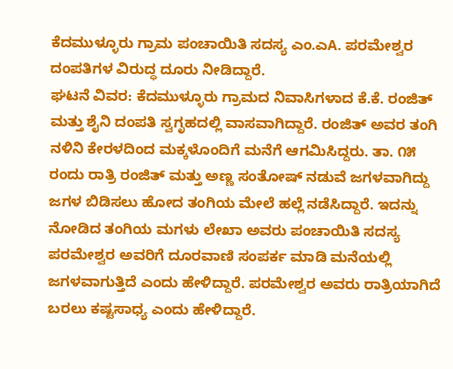ಕೆದಮುಳ್ಳೂರು ಗ್ರಾಮ ಪಂಚಾಯಿತಿ ಸದಸ್ಯ ಎಂ.ಎA. ಪರಮೇಶ್ವರ ದಂಪತಿಗಳ ವಿರುದ್ಧ ದೂರು ನೀಡಿದ್ದಾರೆ.
ಘಟನೆ ವಿವರ: ಕೆದಮುಳ್ಳೂರು ಗ್ರಾಮದ ನಿವಾಸಿಗಳಾದ ಕೆ.ಕೆ. ರಂಜಿತ್ ಮತ್ತು ಶೈನಿ ದಂಪತಿ ಸ್ವಗೃಹದಲ್ಲಿ ವಾಸವಾಗಿದ್ದಾರೆ. ರಂಜಿತ್ ಅವರ ತಂಗಿ ನಳಿನಿ ಕೇರಳದಿಂದ ಮಕ್ಕಳೊಂದಿಗೆ ಮನೆಗೆ ಆಗಮಿಸಿದ್ದರು. ತಾ. ೧೫ ರಂದು ರಾತ್ರಿ ರಂಜಿತ್ ಮತ್ತು ಅಣ್ಣ ಸಂತೋಷ್ ನಡುವೆ ಜಗಳವಾಗಿದ್ದು ಜಗಳ ಬಿಡಿಸಲು ಹೋದ ತಂಗಿಯ ಮೇಲೆ ಹಲ್ಲೆ ನಡೆಸಿದ್ದಾರೆ. ಇದನ್ನು ನೋಡಿದ ತಂಗಿಯ ಮಗಳು ಲೇಖಾ ಅವರು ಪಂಚಾಯಿತಿ ಸದಸ್ಯ ಪರಮೇಶ್ವರ ಅವರಿಗೆ ದೂರವಾಣಿ ಸಂಪರ್ಕ ಮಾಡಿ ಮನೆಯಲ್ಲಿ ಜಗಳವಾಗುತ್ತಿದೆ ಎಂದು ಹೇಳಿದ್ದಾರೆ. ಪರಮೇಶ್ವರ ಅವರು ರಾತ್ರಿಯಾಗಿದೆ ಬರಲು ಕಷ್ಟಸಾಧ್ಯ ಎಂದು ಹೇಳಿದ್ದಾರೆ.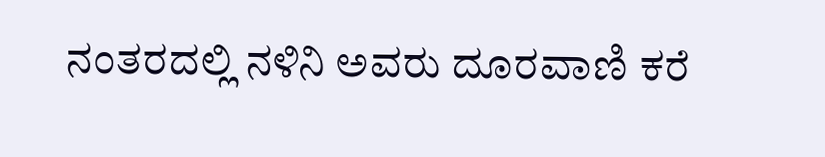ನಂತರದಲ್ಲಿ ನಳಿನಿ ಅವರು ದೂರವಾಣಿ ಕರೆ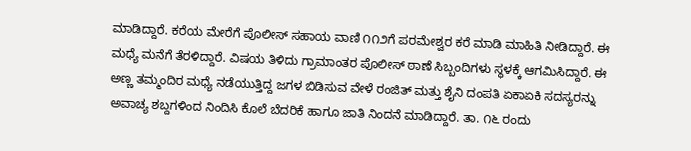ಮಾಡಿದ್ದಾರೆ. ಕರೆಯ ಮೇರೆಗೆ ಪೊಲೀಸ್ ಸಹಾಯ ವಾಣಿ ೧೧೨ಗೆ ಪರಮೇಶ್ವರ ಕರೆ ಮಾಡಿ ಮಾಹಿತಿ ನೀಡಿದ್ದಾರೆ. ಈ ಮಧ್ಯೆ ಮನೆಗೆ ತೆರಳಿದ್ದಾರೆ. ವಿಷಯ ತಿಳಿದು ಗ್ರಾಮಾಂತರ ಪೊಲೀಸ್ ಠಾಣೆ ಸಿಬ್ಬಂದಿಗಳು ಸ್ಥಳಕ್ಕೆ ಆಗಮಿಸಿದ್ದಾರೆ. ಈ ಅಣ್ಣ ತಮ್ಮಂದಿರ ಮಧ್ಯೆ ನಡೆಯುತ್ತಿದ್ದ ಜಗಳ ಬಿಡಿಸುವ ವೇಳೆ ರಂಜಿತ್ ಮತ್ತು ಶೈನಿ ದಂಪತಿ ಏಕಾಏಕಿ ಸದಸ್ಯರನ್ನು ಅವಾಚ್ಯ ಶಬ್ದಗಳಿಂದ ನಿಂದಿಸಿ ಕೊಲೆ ಬೆದರಿಕೆ ಹಾಗೂ ಜಾತಿ ನಿಂದನೆ ಮಾಡಿದ್ದಾರೆ. ತಾ. ೧೬ ರಂದು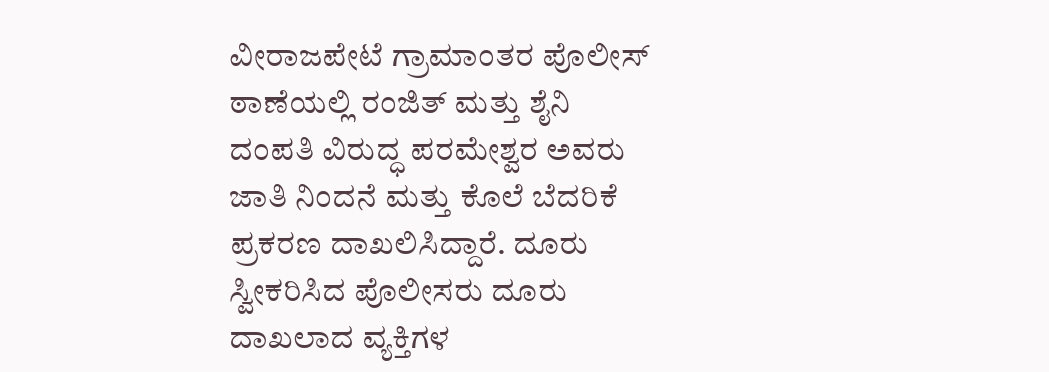ವೀರಾಜಪೇಟೆ ಗ್ರಾಮಾಂತರ ಪೊಲೀಸ್ ಠಾಣೆಯಲ್ಲಿ ರಂಜಿತ್ ಮತ್ತು ಶೈನಿ ದಂಪತಿ ವಿರುದ್ಧ ಪರಮೇಶ್ವರ ಅವರು ಜಾತಿ ನಿಂದನೆ ಮತ್ತು ಕೊಲೆ ಬೆದರಿಕೆ ಪ್ರಕರಣ ದಾಖಲಿಸಿದ್ದಾರೆ. ದೂರು ಸ್ವೀಕರಿಸಿದ ಪೊಲೀಸರು ದೂರು ದಾಖಲಾದ ವ್ಯಕ್ತಿಗಳ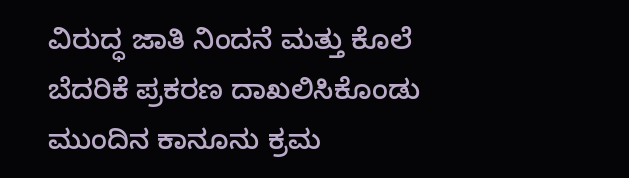ವಿರುದ್ಧ ಜಾತಿ ನಿಂದನೆ ಮತ್ತು ಕೊಲೆ ಬೆದರಿಕೆ ಪ್ರಕರಣ ದಾಖಲಿಸಿಕೊಂಡು ಮುಂದಿನ ಕಾನೂನು ಕ್ರಮ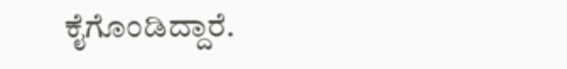ಕೈಗೊಂಡಿದ್ದಾರೆ.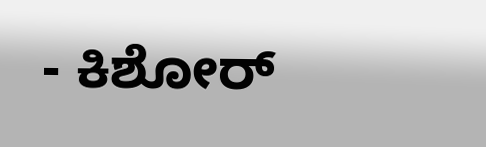- ಕಿಶೋರ್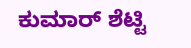ಕುಮಾರ್ ಶೆಟ್ಟಿ